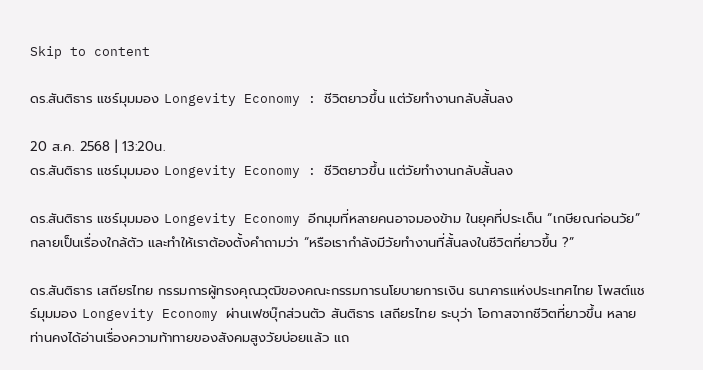Skip to content

ดร.สันติธาร แชร์มุมมอง Longevity Economy : ชีวิตยาวขึ้น แต่วัยทำงานกลับสั้นลง

20 ส.ค. 2568 | 13:20น.
ดร.สันติธาร แชร์มุมมอง Longevity Economy : ชีวิตยาวขึ้น แต่วัยทำงานกลับสั้นลง

ดร.สันติธาร แชร์มุมมอง Longevity Economy อีกมุมที่หลายคนอาจมองข้าม ในยุคที่ประเด็น “เกษียณก่อนวัย” กลายเป็นเรื่องใกล้ตัว และทำให้เราต้องตั้งคำถามว่า “หรือเรากำลังมีวัยทำงานที่สั้นลงในชีวิตที่ยาวขึ้น ?”

ดร.สันติธาร เสถียรไทย กรรมการผู้ทรงคุณวุฒิของคณะกรรมการนโยบายการเงิน ธนาคารแห่งประเทศไทย โพสต์แชร์มุมมอง Longevity Economy ผ่านเฟซบุ๊กส่วนตัว สันติธาร เสถียรไทย ระบุว่า โอกาสจากชีวิตที่ยาวขึ้น หลายท่านคงได้อ่านเรื่องความท้าทายของสังคมสูงวัยบ่อยแล้ว แถ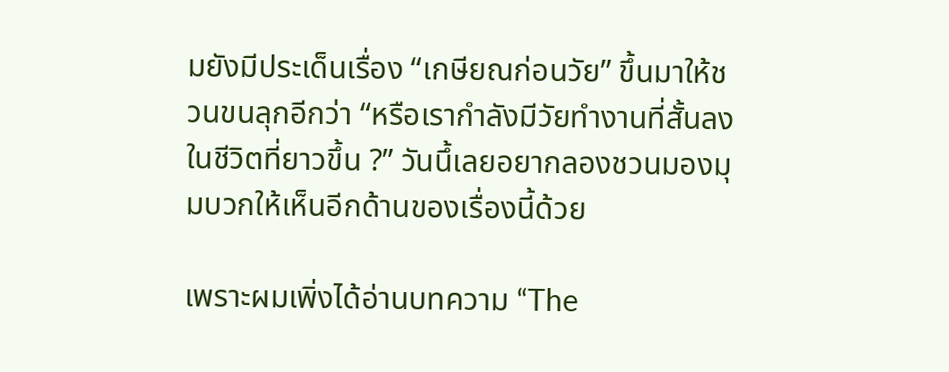มยังมีประเด็นเรื่อง “เกษียณก่อนวัย” ขึ้นมาให้ชวนขนลุกอีกว่า “หรือเรากำลังมีวัยทำงานที่สั้นลงในชีวิตที่ยาวขึ้น ?” วันนึ้เลยอยากลองชวนมองมุมบวกให้เห็นอีกด้านของเรื่องนี้ด้วย

เพราะผมเพิ่งได้อ่านบทความ “The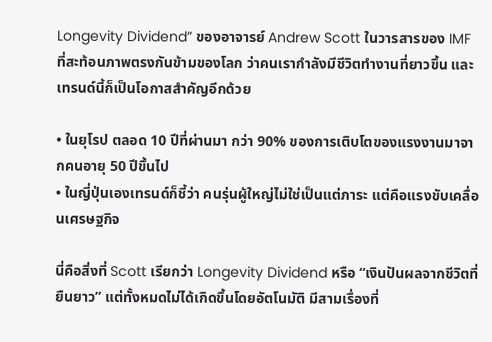Longevity Dividend” ของอาจารย์ Andrew Scott ในวารสารของ IMF ที่สะท้อนภาพตรงกันข้ามของโลก ว่าคนเรากำลังมีชีวิตทำงานที่ยาวขึ้น และเทรนด์นี้ก็เป็นโอกาสสำคัญอีกด้วย

• ในยุโรป ตลอด 10 ปีที่ผ่านมา กว่า 90% ของการเติบโตของแรงงานมาจากคนอายุ 50 ปีขึ้นไป
• ในญี่ปุ่นเองเทรนด์ก็ชี้ว่า คนรุ่นผู้ใหญ่ไม่ใช่เป็นแต่ภาระ แต่คือแรงขับเคลื่อนเศรษฐกิจ

นี่คือสิ่งที่ Scott เรียกว่า Longevity Dividend หรือ “เงินปันผลจากชีวิตที่ยืนยาว” แต่ทั้งหมดไม่ได้เกิดขึ้นโดยอัตโนมัติ มีสามเรื่องที่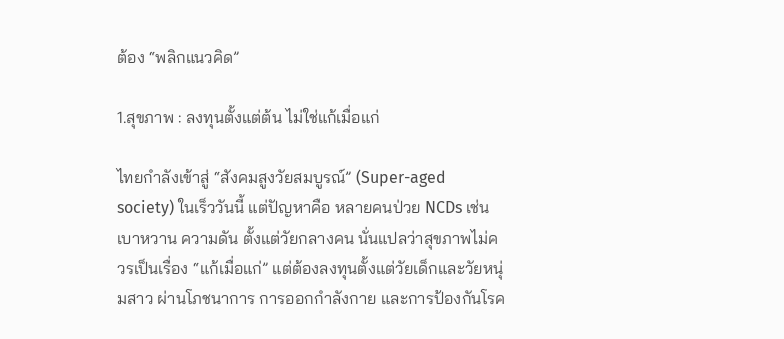ต้อง “พลิกแนวคิด”

1.สุขภาพ : ลงทุนตั้งแต่ต้น ไม่ใช่แก้เมื่อแก่

ไทยกำลังเข้าสู่ “สังคมสูงวัยสมบูรณ์” (Super-aged society) ในเร็ววันนี้ แต่ปัญหาคือ หลายคนป่วย NCDs เช่น เบาหวาน ความดัน ตั้งแต่วัยกลางคน นั่นแปลว่าสุขภาพไม่ควรเป็นเรื่อง “แก้เมื่อแก่” แต่ต้องลงทุนตั้งแต่วัยเด็กและวัยหนุ่มสาว ผ่านโภชนาการ การออกกำลังกาย และการป้องกันโรค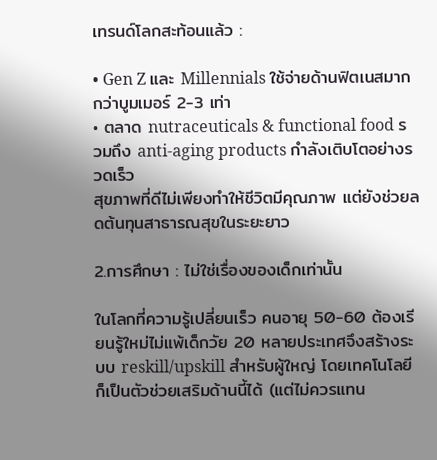เทรนด์โลกสะท้อนแล้ว :

• Gen Z และ Millennials ใช้จ่ายด้านฟิตเนสมากกว่าบูมเมอร์ 2-3 เท่า
• ตลาด nutraceuticals & functional food รวมถึง anti-aging products กำลังเติบโตอย่างรวดเร็ว
สุขภาพที่ดีไม่เพียงทำให้ชีวิตมีคุณภาพ แต่ยังช่วยลดต้นทุนสาธารณสุขในระยะยาว

2.การศึกษา : ไม่ใช่เรื่องของเด็กเท่านั้น

ในโลกที่ความรู้เปลี่ยนเร็ว คนอายุ 50-60 ต้องเรียนรู้ใหม่ไม่แพ้เด็กวัย 20 หลายประเทศจึงสร้างระบบ reskill/upskill สำหรับผู้ใหญ่ โดยเทคโนโลยีก็เป็นตัวช่วยเสริมด้านนี้ได้ (แต่ไม่ควรแทน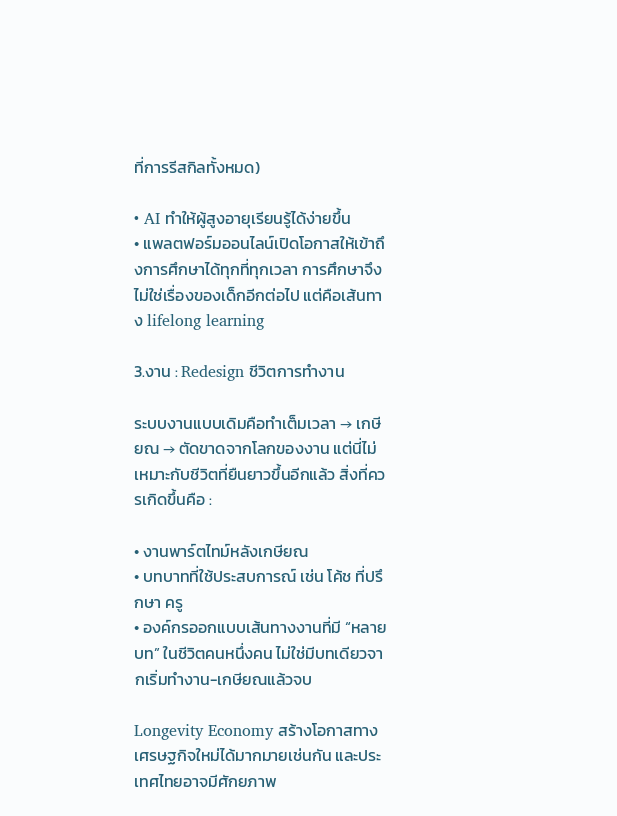ที่การรีสกิลทั้งหมด)

• AI ทำให้ผู้สูงอายุเรียนรู้ได้ง่ายขึ้น
• แพลตฟอร์มออนไลน์เปิดโอกาสให้เข้าถึงการศึกษาได้ทุกที่ทุกเวลา การศึกษาจึงไม่ใช่เรื่องของเด็กอีกต่อไป แต่คือเส้นทาง lifelong learning

3.งาน : Redesign ชีวิตการทำงาน

ระบบงานแบบเดิมคือทำเต็มเวลา → เกษียณ → ตัดขาดจากโลกของงาน แต่นี่ไม่เหมาะกับชีวิตที่ยืนยาวขึ้นอีกแล้ว สิ่งที่ควรเกิดขึ้นคือ :

• งานพาร์ตไทม์หลังเกษียณ
• บทบาทที่ใช้ประสบการณ์ เช่น โค้ช ที่ปรึกษา ครู
• องค์กรออกแบบเส้นทางงานที่มี “หลายบท” ในชีวิตคนหนึ่งคน ไม่ใช่มีบทเดียวจากเริ่มทำงาน-เกษียณแล้วจบ

Longevity Economy สร้างโอกาสทางเศรษฐกิจใหม่ได้มากมายเช่นกัน และประเทศไทยอาจมีศักยภาพ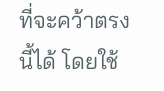ที่จะคว้าตรงนี้ได้ โดยใช้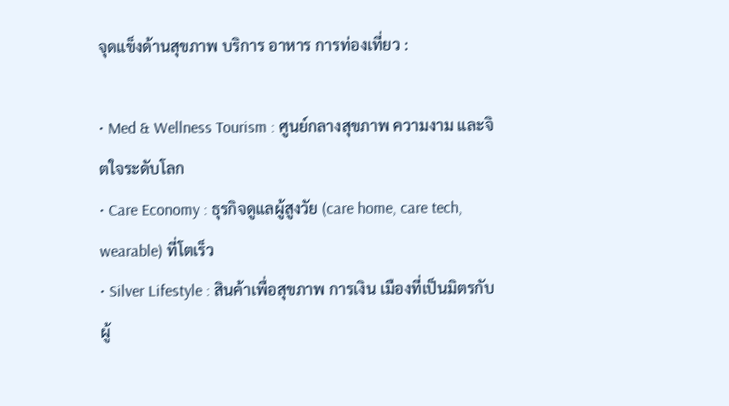จุดแข็งด้านสุขภาพ บริการ อาหาร การท่องเที่ยว :

• Med & Wellness Tourism : ศูนย์กลางสุขภาพ ความงาม และจิตใจระดับโลก
• Care Economy : ธุรกิจดูแลผู้สูงวัย (care home, care tech, wearable) ที่โตเร็ว
• Silver Lifestyle : สินค้าเพื่อสุขภาพ การเงิน เมืองที่เป็นมิตรกับผู้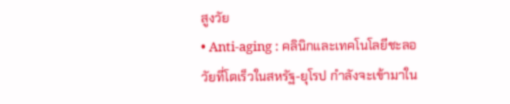สูงวัย
• Anti-aging : คลินิกและเทคโนโลยีชะลอวัยที่โตเร็วในสหรัฐ-ยุโรป กำลังจะเข้ามาใน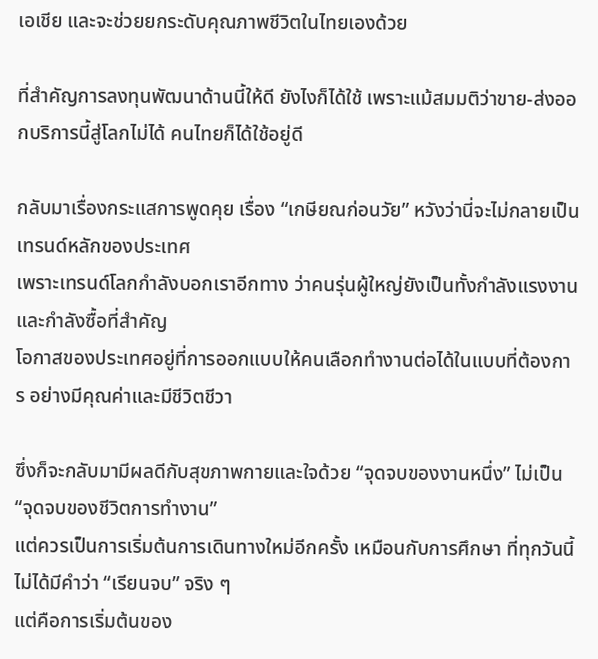เอเชีย และจะช่วยยกระดับคุณภาพชีวิตในไทยเองด้วย

ที่สำคัญการลงทุนพัฒนาด้านนี้ให้ดี ยังไงก็ได้ใช้ เพราะแม้สมมติว่าขาย-ส่งออกบริการนี้สู่โลกไม่ได้ คนไทยก็ได้ใช้อยู่ดี

กลับมาเรื่องกระแสการพูดคุย เรื่อง “เกษียณก่อนวัย” หวังว่านี่จะไม่กลายเป็นเทรนด์หลักของประเทศ
เพราะเทรนด์โลกกำลังบอกเราอีกทาง ว่าคนรุ่นผู้ใหญ่ยังเป็นทั้งกำลังแรงงาน และกำลังซื้อที่สำคัญ
โอกาสของประเทศอยู่ที่การออกแบบให้คนเลือกทำงานต่อได้ในแบบที่ต้องการ อย่างมีคุณค่าและมีชีวิตชีวา

ซึ่งก็จะกลับมามีผลดีกับสุขภาพกายและใจด้วย “จุดจบของงานหนึ่ง” ไม่เป็น “จุดจบของชีวิตการทำงาน”
แต่ควรเป็นการเริ่มต้นการเดินทางใหม่อีกครั้ง เหมือนกับการศึกษา ที่ทุกวันนี้ไม่ได้มีคำว่า “เรียนจบ” จริง ๆ
แต่คือการเริ่มต้นของ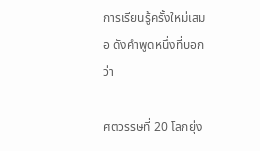การเรียนรู้ครั้งใหม่เสมอ ดังคำพูดหนึ่งที่บอกว่า

ศตวรรษที่ 20 โลกยุ่ง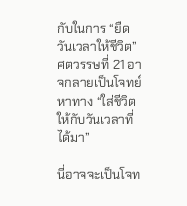กับในการ “ยืดวันเวลาให้ชีวิต”
ศตวรรษที่ 21 อาจกลายเป็นโจทย์หาทาง “ใส่ชีวิตให้กับวันเวลาที่ได้มา”

นี่อาจจะเป็นโจท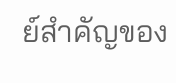ย์สำคัญของ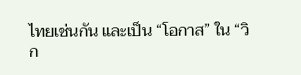ไทยเช่นกัน และเป็น “โอกาส” ใน “วิก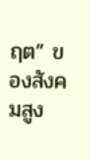ฤต” ของสังคมสูง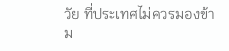วัย ที่ประเทศไม่ควรมองข้าม